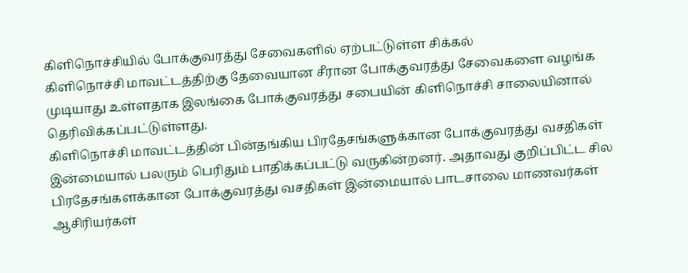கிளிநொச்சியில் போக்குவரத்து சேவைகளில் ஏற்பட்டுள்ள சிக்கல்
கிளிநொச்சி மாவட்டத்திற்கு தேவையான சீரான போக்குவரத்து சேவைகளை வழங்க முடியாது உள்ளதாக இலங்கை போக்குவரத்து சபையின் கிளிநொச்சி சாலையினால் தெரிவிக்கப்பட்டுள்ளது.
கிளிநொச்சி மாவட்டத்தின் பின்தங்கிய பிரதேசங்களுக்கான போக்குவரத்து வசதிகள்
இன்மையால் பலரும் பெரிதும் பாதிக்கப்பட்டு வருகின்றனர். அதாவது குறிப்பிட்ட சில
பிரதேசங்களக்கான போக்குவரத்து வசதிகள் இன்மையால் பாடசாலை மாணவர்கள்
ஆசிரியர்கள்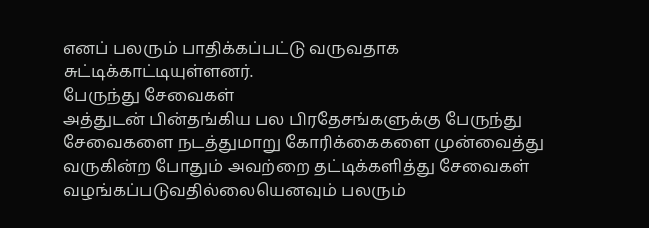எனப் பலரும் பாதிக்கப்பட்டு வருவதாக சுட்டிக்காட்டியுள்ளனர்.
பேருந்து சேவைகள்
அத்துடன் பின்தங்கிய பல பிரதேசங்களுக்கு பேருந்து சேவைகளை நடத்துமாறு கோரிக்கைகளை முன்வைத்து வருகின்ற போதும் அவற்றை தட்டிக்களித்து சேவைகள் வழங்கப்படுவதில்லையெனவும் பலரும்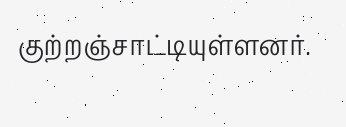குற்றஞ்சாட்டியுள்ளனர்.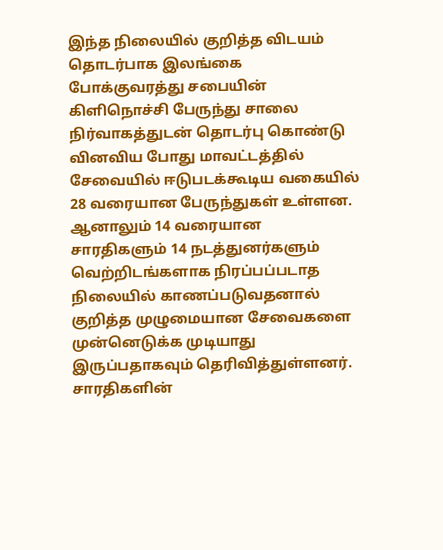இந்த நிலையில் குறித்த விடயம் தொடர்பாக இலங்கை போக்குவரத்து சபையின் கிளிநொச்சி பேருந்து சாலை நிர்வாகத்துடன் தொடர்பு கொண்டு வினவிய போது மாவட்டத்தில் சேவையில் ஈடுபடக்கூடிய வகையில் 28 வரையான பேருந்துகள் உள்ளன.
ஆனாலும் 14 வரையான சாரதிகளும் 14 நடத்துனர்களும் வெற்றிடங்களாக நிரப்பப்படாத நிலையில் காணப்படுவதனால் குறித்த முழுமையான சேவைகளை முன்னெடுக்க முடியாது இருப்பதாகவும் தெரிவித்துள்ளனர்.
சாரதிகளின்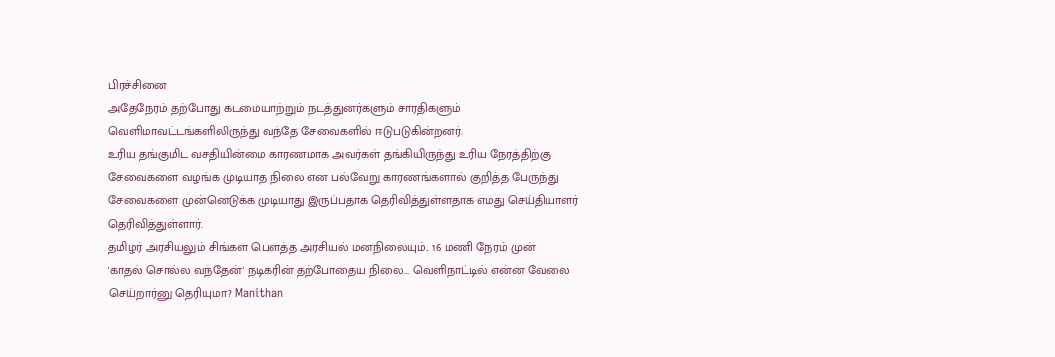பிரச்சினை
அதேநேரம் தற்போது கடமையாற்றும் நடத்துனர்களும் சாரதிகளும் வெளிமாவட்டங்களிலிருந்து வந்தே சேவைகளில் ஈடுபடுகின்றனர்.
உரிய தங்குமிட வசதியின்மை காரணமாக அவர்கள் தங்கியிருந்து உரிய நேரத்திற்கு
சேவைகளை வழங்க முடியாத நிலை என பல்வேறு காரணங்களால் குறித்த பேருந்து
சேவைகளை முன்னெடுக்க முடியாது இருப்பதாக தெரிவித்துள்ளதாக எமது செய்தியாளர் தெரிவித்துள்ளார்.
தமிழர் அரசியலும் சிங்கள பௌத்த அரசியல் மனநிலையும்.. 16 மணி நேரம் முன்
'காதல் சொல்ல வந்தேன்' நடிகரின் தற்போதைய நிலை... வெளிநாட்டில் என்ன வேலை செய்றார்னு தெரியுமா? Manithan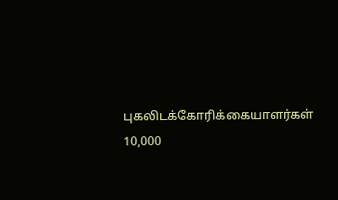புகலிடக்கோரிக்கையாளர்கள் 10,000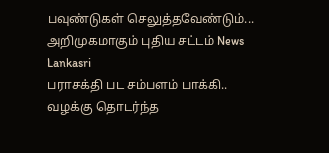பவுண்டுகள் செலுத்தவேண்டும்... அறிமுகமாகும் புதிய சட்டம் News Lankasri
பராசக்தி பட சம்பளம் பாக்கி.. வழக்கு தொடர்ந்த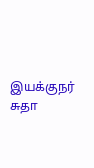இயக்குநர் சுதா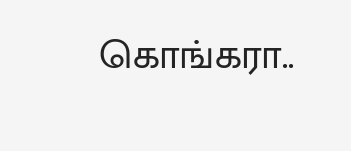கொங்கரா..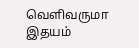வெளிவருமா இதயம்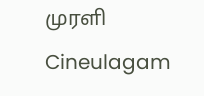முரளி Cineulagam